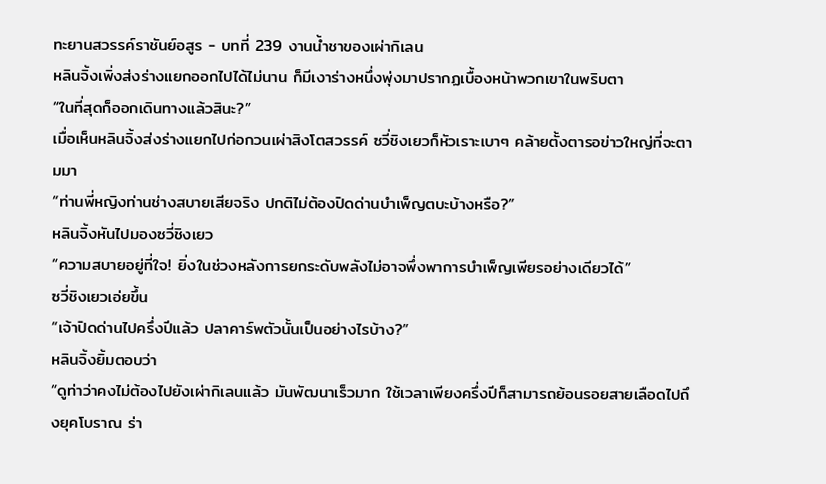ทะยานสวรรค์ราชันย์อสูร - บทที่ 239 งานน้ำชาของเผ่ากิเลน
หลินจิ้งเพิ่งส่งร่างแยกออกไปได้ไม่นาน ก็มีเงาร่างหนึ่งพุ่งมาปรากฏเบื้องหน้าพวกเขาในพริบตา
“ในที่สุดก็ออกเดินทางแล้วสินะ?”
เมื่อเห็นหลินจิ้งส่งร่างแยกไปก่อกวนเผ่าสิงโตสวรรค์ ซวี่ชิงเยวก็หัวเราะเบาๆ คล้ายตั้งตารอข่าวใหญ่ที่จะตามมา
“ท่านพี่หญิงท่านช่างสบายเสียจริง ปกติไม่ต้องปิดด่านบำเพ็ญตบะบ้างหรือ?”
หลินจิ้งหันไปมองซวี่ชิงเยว
“ความสบายอยู่ที่ใจ! ยิ่งในช่วงหลังการยกระดับพลังไม่อาจพึ่งพาการบำเพ็ญเพียรอย่างเดียวได้”
ซวี่ชิงเยวเอ่ยขึ้น
“เจ้าปิดด่านไปครึ่งปีแล้ว ปลาคาร์พตัวนั้นเป็นอย่างไรบ้าง?”
หลินจิ้งยิ้มตอบว่า
“ดูท่าว่าคงไม่ต้องไปยังเผ่ากิเลนแล้ว มันพัฒนาเร็วมาก ใช้เวลาเพียงครึ่งปีก็สามารถย้อนรอยสายเลือดไปถึงยุคโบราณ ร่า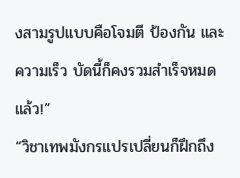งสามรูปแบบคือโจมตี ป้องกัน และความเร็ว บัดนี้ก็คงรวมสำเร็จหมดแล้ว!”
“วิชาเทพมังกรแปรเปลี่ยนก็ฝึกถึง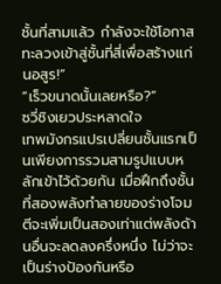ชั้นที่สามแล้ว กำลังจะใช้โอกาสทะลวงเข้าสู่ชั้นที่สี่เพื่อสร้างแก่นอสูร!”
“เร็วขนาดนั้นเลยหรือ?”
ซวี่ชิงเยวประหลาดใจ
เทพมังกรแปรเปลี่ยนชั้นแรกเป็นเพียงการรวมสามรูปแบบหลักเข้าไว้ด้วยกัน เมื่อฝึกถึงชั้นที่สองพลังทำลายของร่างโจมตีจะเพิ่มเป็นสองเท่าแต่พลังด้านอื่นจะลดลงครึ่งหนึ่ง ไม่ว่าจะเป็นร่างป้องกันหรือ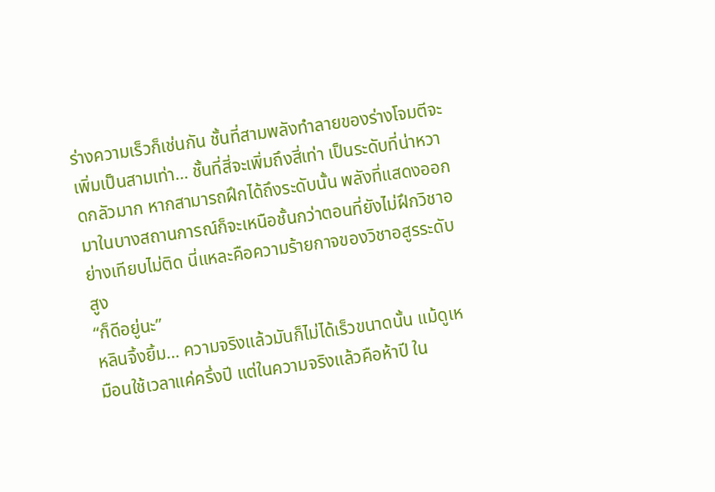ร่างความเร็วก็เช่นกัน ชั้นที่สามพลังทำลายของร่างโจมตีจะเพิ่มเป็นสามเท่า… ชั้นที่สี่จะเพิ่มถึงสี่เท่า เป็นระดับที่น่าหวาดกลัวมาก หากสามารถฝึกได้ถึงระดับนั้น พลังที่แสดงออกมาในบางสถานการณ์ก็จะเหนือชั้นกว่าตอนที่ยังไม่ฝึกวิชาอย่างเทียบไม่ติด นี่แหละคือความร้ายกาจของวิชาอสูรระดับสูง
“ก็ดีอยู่นะ”
หลินจิ้งยิ้ม… ความจริงแล้วมันก็ไม่ได้เร็วขนาดนั้น แม้ดูเหมือนใช้เวลาแค่ครึ่งปี แต่ในความจริงแล้วคือห้าปี ใน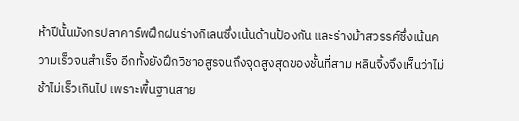ห้าปีนั้นมังกรปลาคาร์พฝึกฝนร่างกิเลนซึ่งเน้นด้านป้องกัน และร่างม้าสวรรค์ซึ่งเน้นความเร็วจนสำเร็จ อีกทั้งยังฝึกวิชาอสูรจนถึงจุดสูงสุดของชั้นที่สาม หลินจิ้งจึงเห็นว่าไม่ช้าไม่เร็วเกินไป เพราะพื้นฐานสาย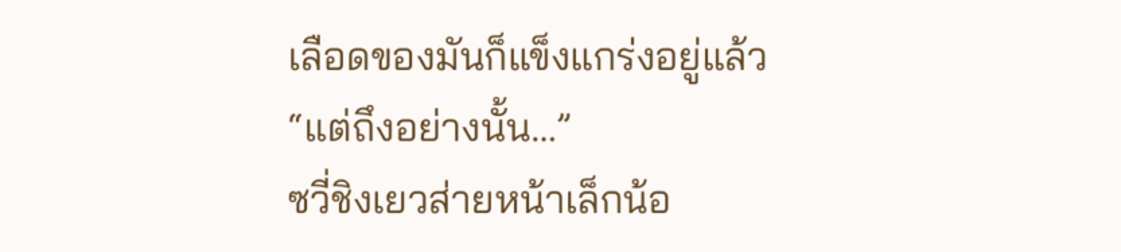เลือดของมันก็แข็งแกร่งอยู่แล้ว
“แต่ถึงอย่างนั้น…”
ซวี่ชิงเยวส่ายหน้าเล็กน้อ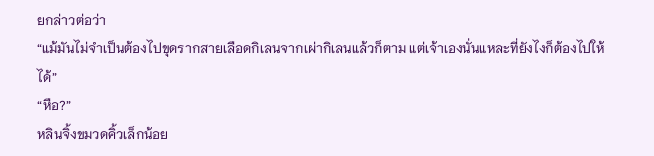ยกล่าวต่อว่า
“แม้มันไม่จำเป็นต้องไปขุดรากสายเลือดกิเลนจากเผ่ากิเลนแล้วก็ตาม แต่เจ้าเองนั่นแหละที่ยังไงก็ต้องไปให้ได้”
“หือ?”
หลินจิ้งขมวดคิ้วเล็กน้อย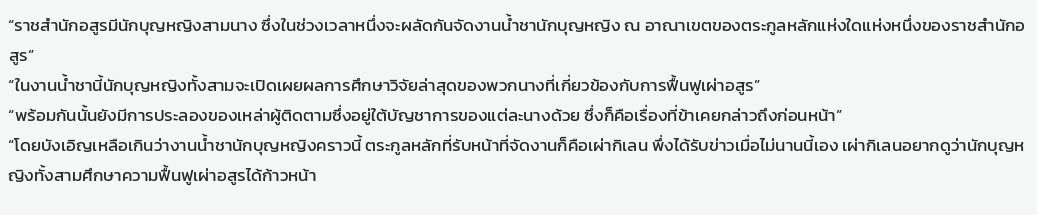“ราชสำนักอสูรมีนักบุญหญิงสามนาง ซึ่งในช่วงเวลาหนึ่งจะผลัดกันจัดงานน้ำชานักบุญหญิง ณ อาณาเขตของตระกูลหลักแห่งใดแห่งหนึ่งของราชสำนักอสูร”
“ในงานน้ำชานี้นักบุญหญิงทั้งสามจะเปิดเผยผลการศึกษาวิจัยล่าสุดของพวกนางที่เกี่ยวข้องกับการฟื้นฟูเผ่าอสูร”
“พร้อมกันนั้นยังมีการประลองของเหล่าผู้ติดตามซึ่งอยู่ใต้บัญชาการของแต่ละนางด้วย ซึ่งก็คือเรื่องที่ข้าเคยกล่าวถึงก่อนหน้า”
“โดยบังเอิญเหลือเกินว่างานน้ำชานักบุญหญิงคราวนี้ ตระกูลหลักที่รับหน้าที่จัดงานก็คือเผ่ากิเลน พึ่งได้รับข่าวเมื่อไม่นานนี้เอง เผ่ากิเลนอยากดูว่านักบุญหญิงทั้งสามศึกษาความฟื้นฟูเผ่าอสูรได้ก้าวหน้า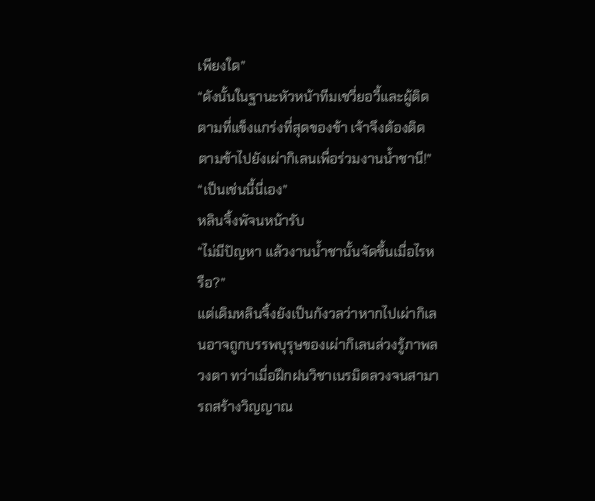เพียงใด”
“ดังนั้นในฐานะหัวหน้าทีมเชวี่ยอวี้และผู้ติดตามที่แข็งแกร่งที่สุดของข้า เจ้าจึงต้องติดตามข้าไปยังเผ่ากิเลนเพื่อร่วมงานน้ำชานี!”
“เป็นเช่นนี้นี่เอง”
หลินจิ้งพัจนหน้ารับ
“ไม่มีปัญหา แล้วงานน้ำชานั้นจัดขึ้นเมื่อไรหรือ?”
แต่เดิมหลินจิ้งยังเป็นกังวลว่าหากไปเผ่ากิเลนอาจถูกบรรพบุรุษของเผ่ากิเลนล่วงรู้ภาพลวงตา ทว่าเมื่อฝึกฝนวิชาเนรมิตลวงจนสามารถสร้างวิญญาณ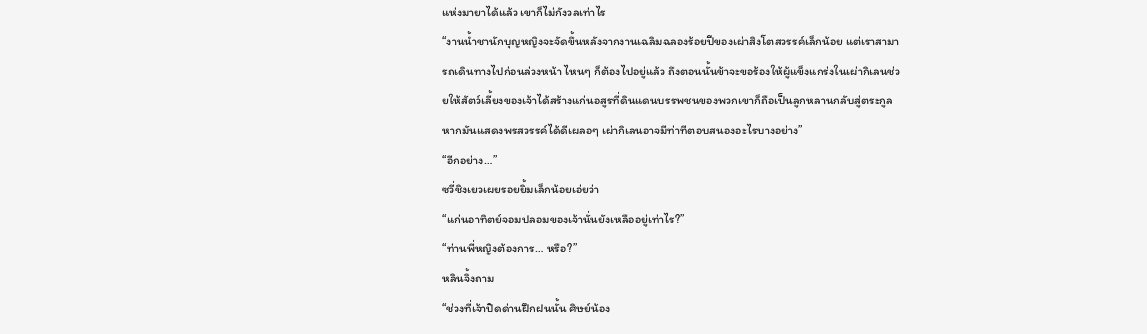แห่งมายาได้แล้ว เขาก็ไม่กังวลเท่าไร
“งานน้ำชานักบุญหญิงจะจัดขึ้นหลังจากงานเฉลิมฉลองร้อยปีของเผ่าสิงโตสวรรค์เล็กน้อย แต่เราสามารถเดินทางไปก่อนล่วงหน้า ไหนๆ ก็ต้องไปอยู่แล้ว ถึงตอนนั้นข้าจะขอร้องให้ผู้แข็งแกร่งในเผ่ากิเลนช่วยให้สัตว์เลี้ยงของเจ้าได้สร้างแก่นอสูรที่ดินแดนบรรพชนของพวกเขาก็ถือเป็นลูกหลานกลับสู่ตระกูล หากมันแสดงพรสวรรค์ได้ดีเผลอๆ เผ่ากิเลนอาจมีท่าทีตอบสนองอะไรบางอย่าง”
“อีกอย่าง…”
ซวี่ชิงเยวเผยรอยยิ้มเล็กน้อยเอ่ยว่า
“แก่นอาทิตย์จอมปลอมของเจ้านั่นยังเหลืออยู่เท่าไร?”
“ท่านพี่หญิงต้องการ… หรือ?”
หลินจิ้งถาม
“ช่วงที่เจ้าปิดด่านฝึกฝนนั้น ศิษย์น้อง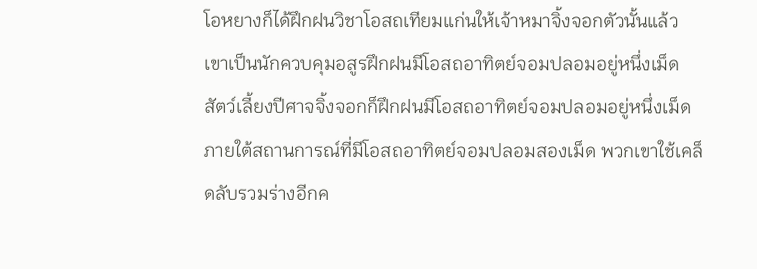โอหยางก็ได้ฝึกฝนวิชาโอสถเทียมแก่นให้เจ้าหมาจิ้งจอกตัวนั้นแล้ว เขาเป็นนักควบคุมอสูรฝึกฝนมีโอสถอาทิตย์จอมปลอมอยู่หนึ่งเม็ด สัตว์เลี้ยงปีศาจจิ้งจอกก็ฝึกฝนมีโอสถอาทิตย์จอมปลอมอยู่หนึ่งเม็ด ภายใต้สถานการณ์ที่มีโอสถอาทิตย์จอมปลอมสองเม็ด พวกเขาใช้เคล็ดลับรวมร่างอีกค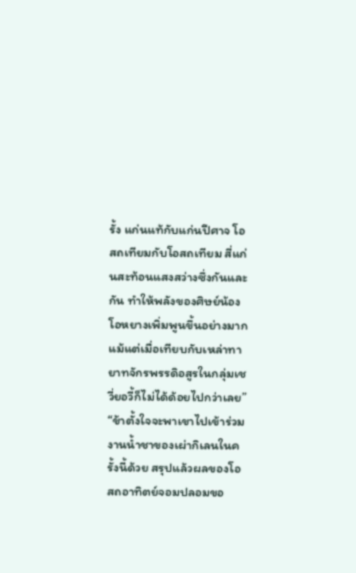รั้ง แก่นแท้กับแก่นปีศาจ โอสถเทียมกับโอสถเทียม สี่แก่นสะท้อนแสงสว่างซึ่งกันและกัน ทำให้พลังของศิษย์น้องโอหยางเพิ่มพูนขึ้นอย่างมาก แม้แต่เมื่อเทียบกับเหล่าทายาทจักรพรรดิอสูรในกลุ่มเชวี่ยอวี้ก็ไม่ได้ด้อยไปกว่าเลย”
“ข้าตั้งใจจะพาเขาไปเข้าร่วมงานน้ำชาของเผ่ากิเลนในครั้งนี้ด้วย สรุปแล้วผลของโอสถอาทิตย์จอมปลอมขอ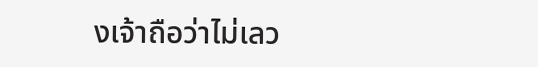งเจ้าถือว่าไม่เลว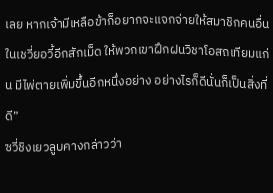เลย หากเจ้ามีเหลือข้าก็อยากจะแจกจ่ายให้สมาชิกคนอื่นในเชวี่ยอวี้อีกสักเม็ด ให้พวกเขาฝึกฝนวิชาโอสถเทียมแก่น มีไพ่ตายเพิ่มขึ้นอีกหนึ่งอย่าง อย่างไรก็ดีนั่นก็เป็นสิ่งที่ดี”
ซวี่ชิงเยวลูบคางกล่าวว่า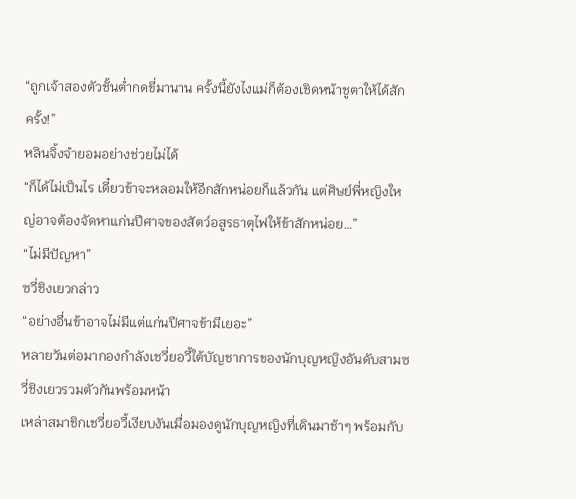“ถูกเจ้าสองตัวชั้นต่ำกดขี่มานาน ครั้งนี้ยังไงแม่ก็ต้องเชิดหน้าชูตาให้ได้สักครั้ง!”
หลินจิ้งจำยอมอย่างช่วยไม่ได้
“ก็ได้ไม่เป็นไร เดี๋ยวข้าจะหลอมให้อีกสักหน่อยก็แล้วกัน แต่ศิษย์พี่หญิงใหญ่อาจต้องจัดหาแก่นปีศาจของสัตว์อสูรธาตุไฟให้ข้าสักหน่อย…”
“ไม่มีปัญหา”
ซวี่ชิงเยวกล่าว
“อย่างอื่นข้าอาจไม่มีแต่แก่นปีศาจข้ามีเยอะ”
หลายวันต่อมากองกำลังเชวี่ยอวี้ใต้บัญชาการของนักบุญหญิงอันดับสามซวี่ชิงเยวรวมตัวกันพร้อมหน้า
เหล่าสมาชิกเชวี่ยอวี้เงียบงันเมื่อมองดูนักบุญหญิงที่เดินมาช้าๆ พร้อมกับ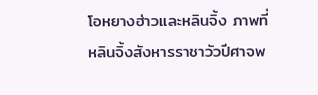โอหยางฮ่าวและหลินจิ้ง ภาพที่หลินจิ้งสังหารราชาวัวปีศาจพ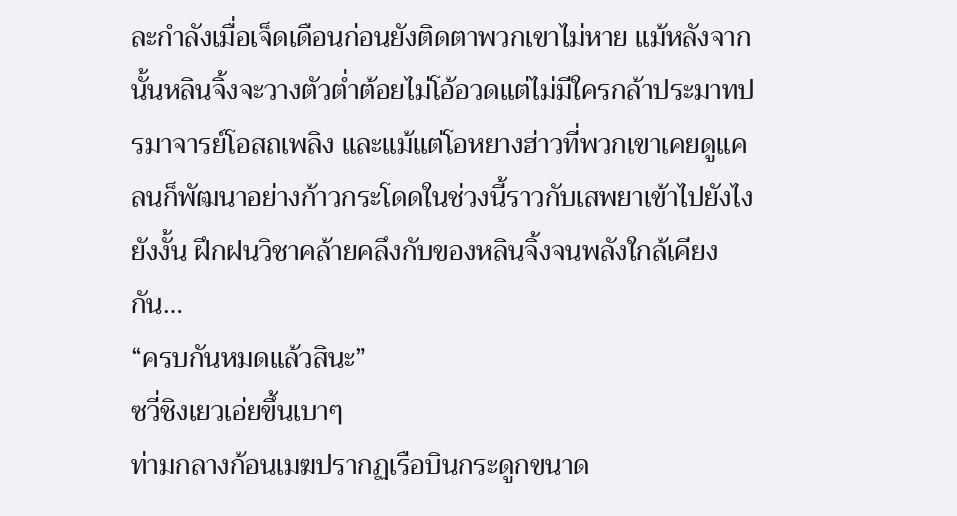ละกำลังเมื่อเจ็ดเดือนก่อนยังติดตาพวกเขาไม่หาย แม้หลังจากนั้นหลินจิ้งจะวางตัวต่ำต้อยไม่โอ้อวดแต่ไม่มีใครกล้าประมาทปรมาจารย์โอสถเพลิง และแม้แต่โอหยางฮ่าวที่พวกเขาเคยดูแคลนก็พัฒนาอย่างก้าวกระโดดในช่วงนี้ราวกับเสพยาเข้าไปยังไงยังงั้น ฝึกฝนวิชาคล้ายคลึงกับของหลินจิ้งจนพลังใกล้เคียงกัน…
“ครบกันหมดแล้วสินะ”
ซวี่ชิงเยวเอ่ยขึ้นเบาๆ
ท่ามกลางก้อนเมฆปรากฏเรือบินกระดูกขนาด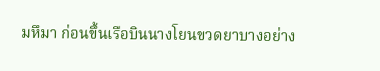มหึมา ก่อนขึ้นเรือบินนางโยนขวดยาบางอย่าง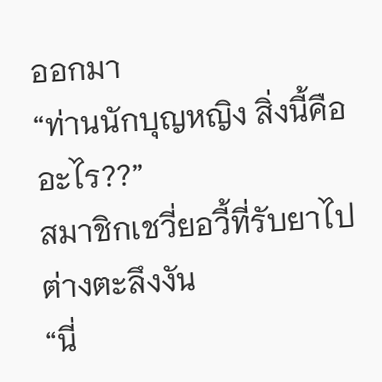ออกมา
“ท่านนักบุญหญิง สิ่งนี้คืออะไร??”
สมาชิกเชวี่ยอวี้ที่รับยาไปต่างตะลึงงัน
“นี่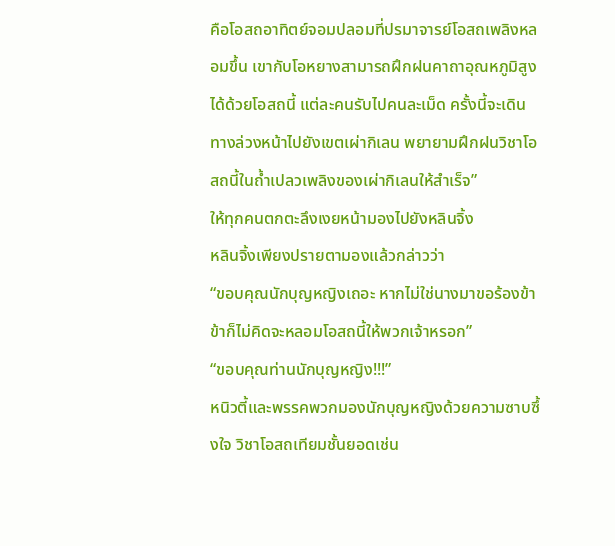คือโอสถอาทิตย์จอมปลอมที่ปรมาจารย์โอสถเพลิงหลอมขึ้น เขากับโอหยางสามารถฝึกฝนคาถาอุณหภูมิสูงได้ด้วยโอสถนี้ แต่ละคนรับไปคนละเม็ด ครั้งนี้จะเดินทางล่วงหน้าไปยังเขตเผ่ากิเลน พยายามฝึกฝนวิชาโอสถนี้ในถ้ำเปลวเพลิงของเผ่ากิเลนให้สำเร็จ”
ให้ทุกคนตกตะลึงเงยหน้ามองไปยังหลินจิ้ง
หลินจิ้งเพียงปรายตามองแล้วกล่าวว่า
“ขอบคุณนักบุญหญิงเถอะ หากไม่ใช่นางมาขอร้องข้า ข้าก็ไม่คิดจะหลอมโอสถนี้ให้พวกเจ้าหรอก”
“ขอบคุณท่านนักบุญหญิง!!!”
หนิวตี้และพรรคพวกมองนักบุญหญิงด้วยความซาบซึ้งใจ วิชาโอสถเทียมชั้นยอดเช่น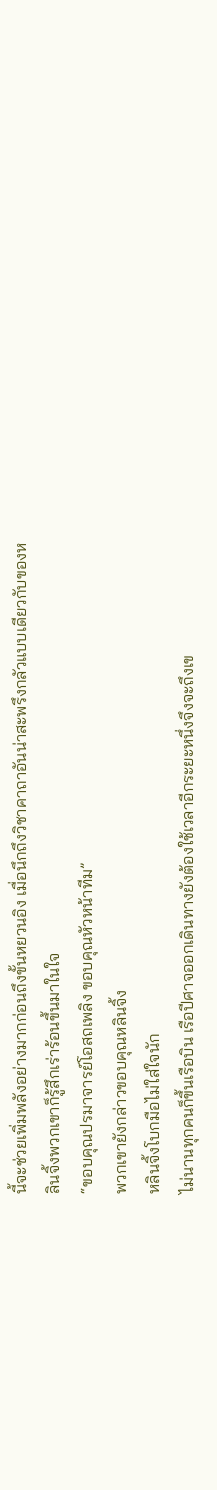นี้จะช่วยเพิ่มพลังอย่างมากก่อนถึงขั้นหยวนอิง เมื่อนึกถึงวิชาคาถาอันน่าสะพรึงกลัวแบบเดียวกับของหลินจิ้งพวกเขาก็รู้สึกเร่าร้อนขึ้นมาในใจ
“ขอบคุณปรมาจารย์โอสถเพลิง ขอบคุณหัวหน้าทีม”
พวกเขายังกล่าวขอบคุณหลินจิ้ง
หลินจิ้งโบกมือไม่ใส่ใจนัก
ไม่นานทุกคนก็ขึ้นเรือบิน เรือปีศาจออกเดินทางยังต้องใช้เวลาอีกระยะหนึ่งจึงจะถึงเข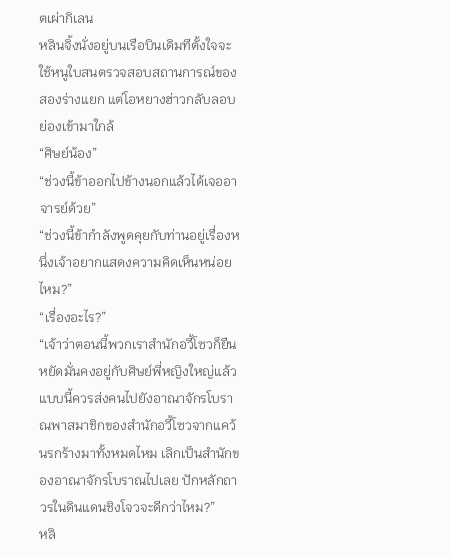ตเผ่ากิเลน
หลินจิ้งนั่งอยู่บนเรือบินเดิมทีตั้งใจจะใช้หนูใบสนตรวจสอบสถานการณ์ของสองร่างแยก แต่โอหยางฮ่าวกลับลอบย่องเข้ามาใกล้
“ศิษย์น้อง”
“ช่วงนี้ข้าออกไปข้างนอกแล้วได้เจออาจารย์ด้วย”
“ช่วงนี้ข้ากำลังพูดคุยกับท่านอยู่เรื่องหนึ่งเจ้าอยากแสดงความคิดเห็นหน่อยไหม?”
“เรื่องอะไร?”
“เจ้าว่าตอนนี้พวกเราสำนักอวี้โซวก็ยืนหยัดมั่นคงอยู่กับศิษย์พี่หญิงใหญ่แล้ว แบบนี้ควรส่งคนไปยังอาณาจักรโบราณพาสมาชิกของสำนักอวี้โซวจากแคว้นรกร้างมาทั้งหมดไหม เลิกเป็นสำนักของอาณาจักรโบราณไปเลย ปักหลักถาวรในดินแดนชิงโจวจะดีกว่าไหม?”
หลิ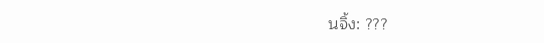นจิ้ง: ???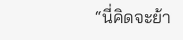“นี่คิดจะย้า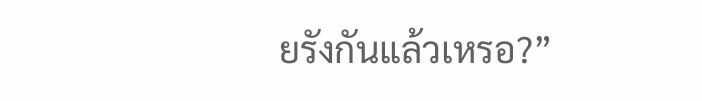ยรังกันแล้วเหรอ?”